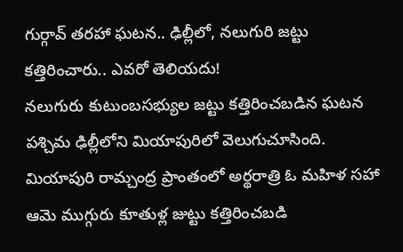గుర్గావ్ తరహా ఘటన.. ఢిల్లీలో, నలుగురి జట్టు కత్తిరించారు.. ఎవరో తెలియదు!
నలుగురు కుటుంబసభ్యుల జట్టు కత్తిరించబడిన ఘటన పశ్చిమ ఢిల్లీలోని మియాపురిలో వెలుగుచూసింది. మియాపురి రామ్చంద్ర ప్రాంతంలో అర్థరాత్రి ఓ మహిళ సహా ఆమె ముగ్గురు కూతుళ్ల జుట్టు కత్తిరించబడి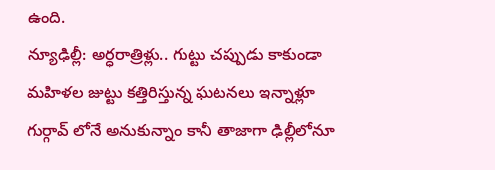ఉంది.
న్యూఢిల్లీ: అర్ధరాత్రిళ్లు.. గుట్టు చప్పుడు కాకుండా మహిళల జుట్టు కత్తిరిస్తున్న ఘటనలు ఇన్నాళ్లూ గుర్గావ్ లోనే అనుకున్నాం కానీ తాజాగా ఢిల్లీలోనూ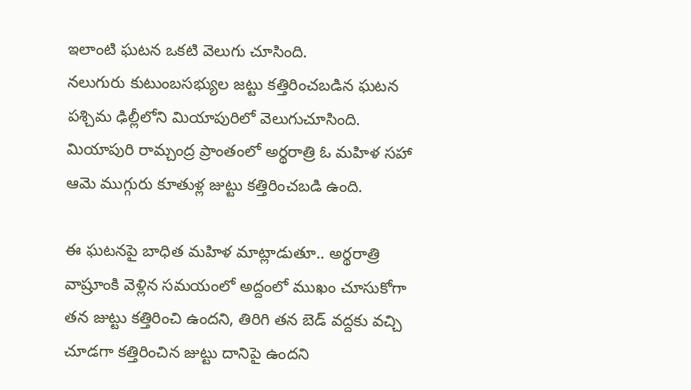ఇలాంటి ఘటన ఒకటి వెలుగు చూసింది.
నలుగురు కుటుంబసభ్యుల జట్టు కత్తిరించబడిన ఘటన పశ్చిమ ఢిల్లీలోని మియాపురిలో వెలుగుచూసింది. మియాపురి రామ్చంద్ర ప్రాంతంలో అర్థరాత్రి ఓ మహిళ సహా ఆమె ముగ్గురు కూతుళ్ల జుట్టు కత్తిరించబడి ఉంది.

ఈ ఘటనపై బాధిత మహిళ మాట్లాడుతూ.. అర్థరాత్రి వాష్రూంకి వెళ్లిన సమయంలో అద్దంలో ముఖం చూసుకోగా తన జుట్టు కత్తిరించి ఉందని, తిరిగి తన బెడ్ వద్దకు వచ్చి చూడగా కత్తిరించిన జుట్టు దానిపై ఉందని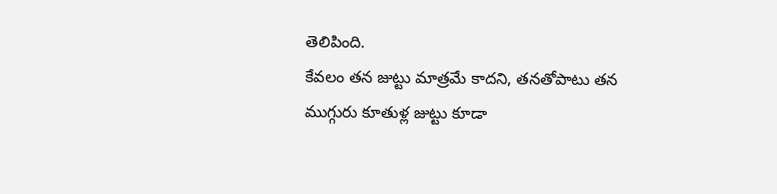తెలిపింది.
కేవలం తన జుట్టు మాత్రమే కాదని, తనతోపాటు తన ముగ్గురు కూతుళ్ల జుట్టు కూడా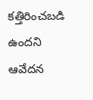కత్తిరించబడి ఉందని ఆవేదన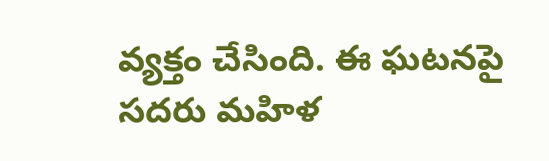వ్యక్తం చేసింది. ఈ ఘటనపై సదరు మహిళ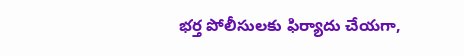భర్త పోలీసులకు ఫిర్యాదు చేయగా,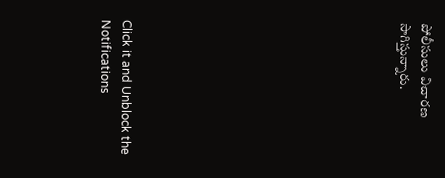పోలీసులు విచారణ సాగిస్తున్నారు.












Click it and Unblock the Notifications